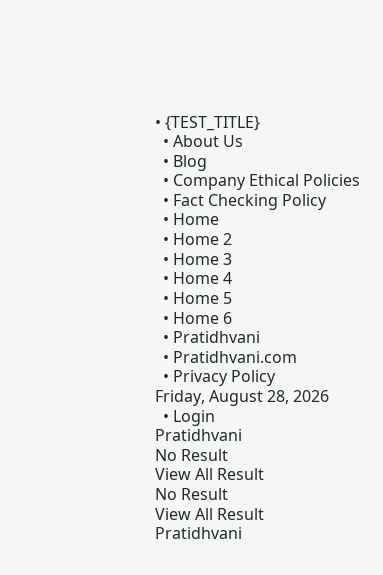• {TEST_TITLE}
  • About Us
  • Blog
  • Company Ethical Policies
  • Fact Checking Policy
  • Home
  • Home 2
  • Home 3
  • Home 4
  • Home 5
  • Home 6
  • Pratidhvani
  • Pratidhvani.com
  • Privacy Policy
Friday, August 28, 2026
  • Login
Pratidhvani
No Result
View All Result
No Result
View All Result
Pratidhvani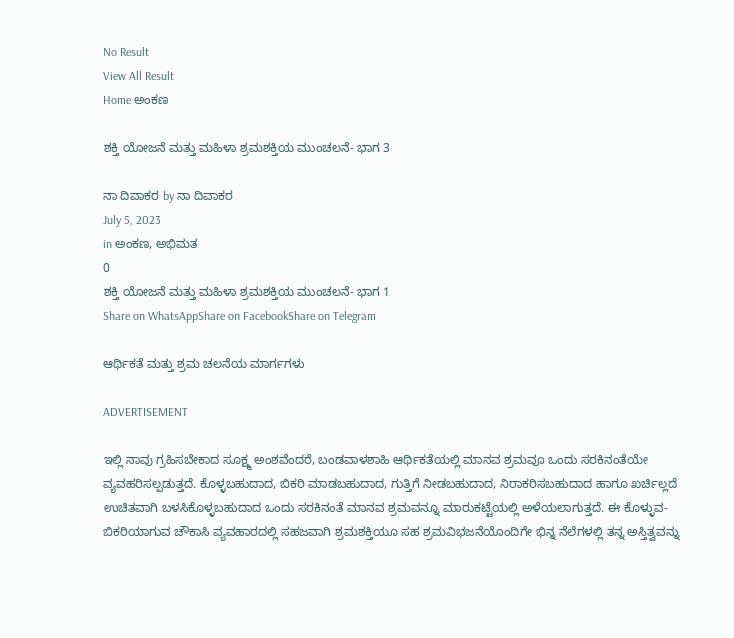No Result
View All Result
Home ಅಂಕಣ

ಶಕ್ತಿ ಯೋಜನೆ ಮತ್ತು ಮಹಿಳಾ ಶ್ರಮಶಕ್ತಿಯ ಮುಂಚಲನೆ- ಭಾಗ 3

ನಾ ದಿವಾಕರ by ನಾ ದಿವಾಕರ
July 5, 2023
in ಅಂಕಣ, ಅಭಿಮತ
0
ಶಕ್ತಿ ಯೋಜನೆ ಮತ್ತು ಮಹಿಳಾ ಶ್ರಮಶಕ್ತಿಯ ಮುಂಚಲನೆ- ಭಾಗ 1
Share on WhatsAppShare on FacebookShare on Telegram

ಆರ್ಥಿಕತೆ ಮತ್ತು ಶ್ರಮ ಚಲನೆಯ ಮಾರ್ಗಗಳು

ADVERTISEMENT

ಇಲ್ಲಿ ನಾವು ಗ್ರಹಿಸಬೇಕಾದ ಸೂಕ್ಷ್ಮ ಅಂಶವೆಂದರೆ, ಬಂಡವಾಳಶಾಹಿ ಆರ್ಥಿಕತೆಯಲ್ಲಿ ಮಾನವ ಶ್ರಮವೂ ಒಂದು ಸರಕಿನಂತೆಯೇ ವ್ಯವಹರಿಸಲ್ಪಡುತ್ತದೆ. ಕೊಳ್ಳಬಹುದಾದ, ಬಿಕರಿ ಮಾಡಬಹುದಾದ, ಗುತ್ತಿಗೆ ನೀಡಬಹುದಾದ, ನಿರಾಕರಿಸಬಹುದಾದ ಹಾಗೂ ಖರ್ಚಿಲ್ಲದೆ ಉಚಿತವಾಗಿ ಬಳಸಿಕೊಳ್ಳಬಹುದಾದ ಒಂದು ಸರಕಿನಂತೆ ಮಾನವ ಶ್ರಮವನ್ನೂ ಮಾರುಕಟ್ಟೆಯಲ್ಲಿ ಅಳೆಯಲಾಗುತ್ತದೆ. ಈ ಕೊಳ್ಳುವ-ಬಿಕರಿಯಾಗುವ ಚೌಕಾಸಿ ವ್ಯವಹಾರದಲ್ಲಿ ಸಹಜವಾಗಿ ಶ್ರಮಶಕ್ತಿಯೂ ಸಹ ಶ್ರಮವಿಭಜನೆಯೊಂದಿಗೇ ಭಿನ್ನ ನೆಲೆಗಳಲ್ಲಿ ತನ್ನ ಅಸ್ತಿತ್ವವನ್ನು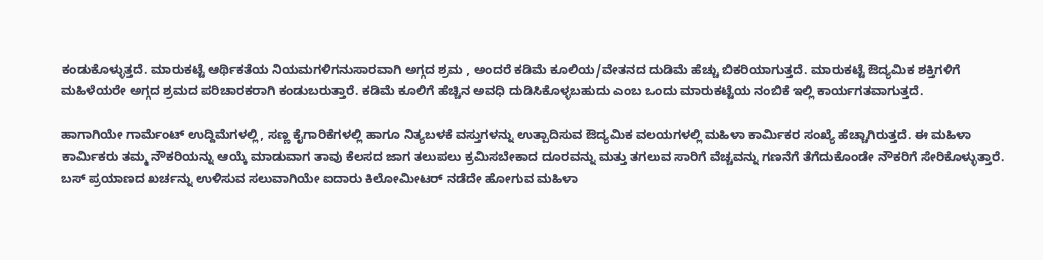ಕಂಡುಕೊಳ್ಳುತ್ತದೆ. ಮಾರುಕಟ್ಟೆ ಆರ್ಥಿಕತೆಯ ನಿಯಮಗಳಿಗನುಸಾರವಾಗಿ ಅಗ್ಗದ ಶ್ರಮ , ಅಂದರೆ ಕಡಿಮೆ ಕೂಲಿಯ/ವೇತನದ ದುಡಿಮೆ ಹೆಚ್ಚು ಬಿಕರಿಯಾಗುತ್ತದೆ. ಮಾರುಕಟ್ಟೆ ಔದ್ಯಮಿಕ ಶಕ್ತಿಗಳಿಗೆ ಮಹಿಳೆಯರೇ ಅಗ್ಗದ ಶ್ರಮದ ಪರಿಚಾರಕರಾಗಿ ಕಂಡುಬರುತ್ತಾರೆ. ಕಡಿಮೆ ಕೂಲಿಗೆ ಹೆಚ್ಚಿನ ಅವಧಿ ದುಡಿಸಿಕೊಳ್ಳಬಹುದು ಎಂಬ ಒಂದು ಮಾರುಕಟ್ಟೆಯ ನಂಬಿಕೆ ಇಲ್ಲಿ ಕಾರ್ಯಗತವಾಗುತ್ತದೆ.

ಹಾಗಾಗಿಯೇ ಗಾರ್ಮೆಂಟ್‌ ಉದ್ದಿಮೆಗಳಲ್ಲಿ, ಸಣ್ಣ ಕೈಗಾರಿಕೆಗಳಲ್ಲಿ ಹಾಗೂ ನಿತ್ಯಬಳಕೆ ವಸ್ತುಗಳನ್ನು ಉತ್ಪಾದಿಸುವ ಔದ್ಯಮಿಕ ವಲಯಗಳಲ್ಲಿ ಮಹಿಳಾ ಕಾರ್ಮಿಕರ ಸಂಖ್ಯೆ ಹೆಚ್ಚಾಗಿರುತ್ತದೆ. ಈ ಮಹಿಳಾ ಕಾರ್ಮಿಕರು ತಮ್ಮ ನೌಕರಿಯನ್ನು ಆಯ್ಕೆ ಮಾಡುವಾಗ ತಾವು ಕೆಲಸದ ಜಾಗ ತಲುಪಲು ಕ್ರಮಿಸಬೇಕಾದ ದೂರವನ್ನು ಮತ್ತು ತಗಲುವ ಸಾರಿಗೆ ವೆಚ್ಚವನ್ನು ಗಣನೆಗೆ ತೆಗೆದುಕೊಂಡೇ ನೌಕರಿಗೆ ಸೇರಿಕೊಳ್ಳುತ್ತಾರೆ. ಬಸ್‌ ಪ್ರಯಾಣದ ಖರ್ಚನ್ನು ಉಳಿಸುವ ಸಲುವಾಗಿಯೇ ಐದಾರು ಕಿಲೋಮೀಟರ್‌ ನಡೆದೇ ಹೋಗುವ ಮಹಿಳಾ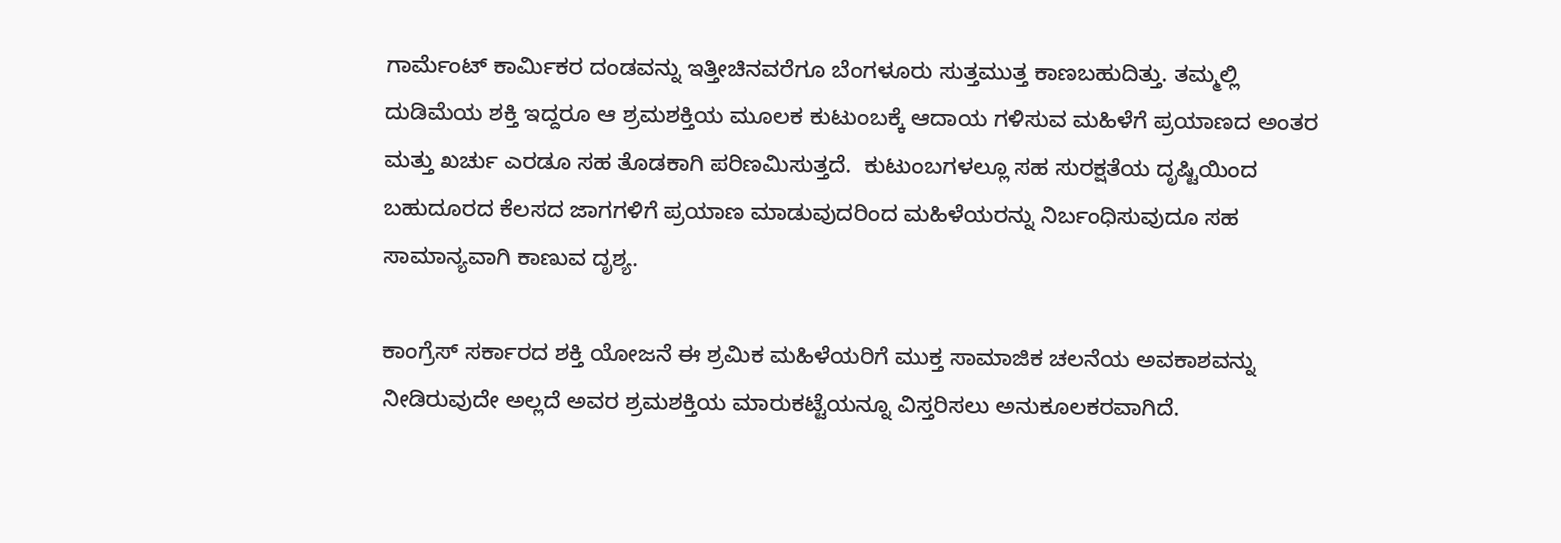ಗಾರ್ಮೆಂಟ್‌ ಕಾರ್ಮಿಕರ ದಂಡವನ್ನು ಇತ್ತೀಚಿನವರೆಗೂ ಬೆಂಗಳೂರು ಸುತ್ತಮುತ್ತ ಕಾಣಬಹುದಿತ್ತು. ತಮ್ಮಲ್ಲಿ ದುಡಿಮೆಯ ಶಕ್ತಿ ಇದ್ದರೂ ಆ ಶ್ರಮಶಕ್ತಿಯ ಮೂಲಕ ಕುಟುಂಬಕ್ಕೆ ಆದಾಯ ಗಳಿಸುವ ಮಹಿಳೆಗೆ ಪ್ರಯಾಣದ ಅಂತರ ಮತ್ತು ಖರ್ಚು ಎರಡೂ ಸಹ ತೊಡಕಾಗಿ ಪರಿಣಮಿಸುತ್ತದೆ.  ಕುಟುಂಬಗಳಲ್ಲೂ ಸಹ ಸುರಕ್ಷತೆಯ ದೃಷ್ಟಿಯಿಂದ ಬಹುದೂರದ ಕೆಲಸದ ಜಾಗಗಳಿಗೆ ಪ್ರಯಾಣ ಮಾಡುವುದರಿಂದ ಮಹಿಳೆಯರನ್ನು ನಿರ್ಬಂಧಿಸುವುದೂ ಸಹ ಸಾಮಾನ್ಯವಾಗಿ ಕಾಣುವ ದೃಶ್ಯ.

ಕಾಂಗ್ರೆಸ್‌ ಸರ್ಕಾರದ ಶಕ್ತಿ ಯೋಜನೆ ಈ ಶ್ರಮಿಕ ಮಹಿಳೆಯರಿಗೆ ಮುಕ್ತ ಸಾಮಾಜಿಕ ಚಲನೆಯ ಅವಕಾಶವನ್ನು ನೀಡಿರುವುದೇ ಅಲ್ಲದೆ ಅವರ ಶ್ರಮಶಕ್ತಿಯ ಮಾರುಕಟ್ಟೆಯನ್ನೂ ವಿಸ್ತರಿಸಲು ಅನುಕೂಲಕರವಾಗಿದೆ.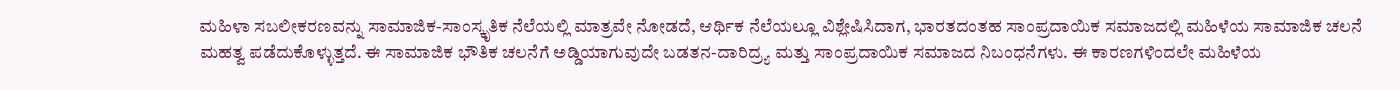ಮಹಿಳಾ ಸಬಲೀಕರಣವನ್ನು ಸಾಮಾಜಿಕ-ಸಾಂಸ್ಕೃತಿಕ ನೆಲೆಯಲ್ಲಿ ಮಾತ್ರವೇ ನೋಡದೆ, ಆರ್ಥಿಕ ನೆಲೆಯಲ್ಲೂ ವಿಶ್ಲೇಷಿಸಿದಾಗ, ಭಾರತದಂತಹ ಸಾಂಪ್ರದಾಯಿಕ ಸಮಾಜದಲ್ಲಿ ಮಹಿಳೆಯ ಸಾಮಾಜಿಕ ಚಲನೆ ಮಹತ್ವ ಪಡೆದುಕೊಳ್ಳುತ್ತದೆ. ಈ ಸಾಮಾಜಿಕ ಭೌತಿಕ ಚಲನೆಗೆ ಅಡ್ಡಿಯಾಗುವುದೇ ಬಡತನ-ದಾರಿದ್ರ್ಯ ಮತ್ತು ಸಾಂಪ್ರದಾಯಿಕ ಸಮಾಜದ ನಿಬಂಧನೆಗಳು. ಈ ಕಾರಣಗಳಿಂದಲೇ ಮಹಿಳೆಯ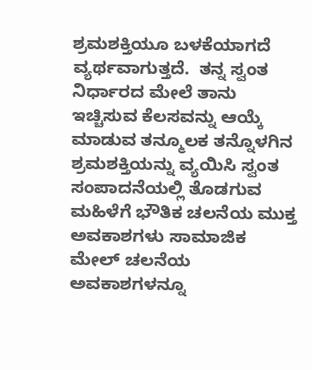ಶ್ರಮಶಕ್ತಿಯೂ ಬಳಕೆಯಾಗದೆ ವ್ಯರ್ಥವಾಗುತ್ತದೆ.  ತನ್ನ ಸ್ವಂತ ನಿರ್ಧಾರದ ಮೇಲೆ ತಾನು ಇಚ್ಚಿಸುವ ಕೆಲಸವನ್ನು ಆಯ್ಕೆ ಮಾಡುವ ತನ್ಮೂಲಕ ತನ್ನೊಳಗಿನ ಶ್ರಮಶಕ್ತಿಯನ್ನು ವ್ಯಯಿಸಿ ಸ್ವಂತ ಸಂಪಾದನೆಯಲ್ಲಿ ತೊಡಗುವ ಮಹಿಳೆಗೆ ಭೌತಿಕ ಚಲನೆಯ ಮುಕ್ತ ಅವಕಾಶಗಳು ಸಾಮಾಜಿಕ ಮೇಲ್‌ ಚಲನೆಯ ಅವಕಾಶಗಳನ್ನೂ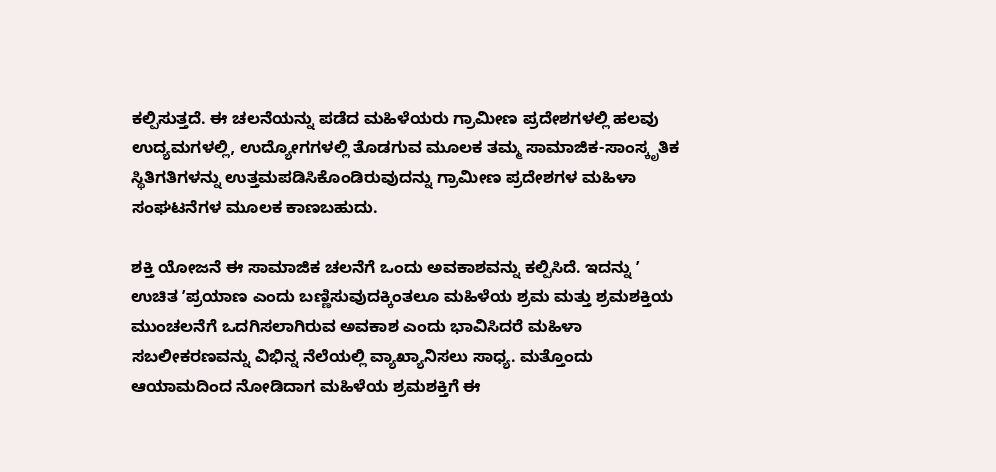ಕಲ್ಪಿಸುತ್ತದೆ. ಈ ಚಲನೆಯನ್ನು ಪಡೆದ ಮಹಿಳೆಯರು ಗ್ರಾಮೀಣ ಪ್ರದೇಶಗಳಲ್ಲಿ ಹಲವು ಉದ್ಯಮಗಳಲ್ಲಿ, ಉದ್ಯೋಗಗಳಲ್ಲಿ ತೊಡಗುವ ಮೂಲಕ ತಮ್ಮ ಸಾಮಾಜಿಕ-ಸಾಂಸ್ಕೃತಿಕ ಸ್ಥಿತಿಗತಿಗಳನ್ನು ಉತ್ತಮಪಡಿಸಿಕೊಂಡಿರುವುದನ್ನು ಗ್ರಾಮೀಣ ಪ್ರದೇಶಗಳ ಮಹಿಳಾ ಸಂಘಟನೆಗಳ ಮೂಲಕ ಕಾಣಬಹುದು.

ಶಕ್ತಿ ಯೋಜನೆ ಈ ಸಾಮಾಜಿಕ ಚಲನೆಗೆ ಒಂದು ಅವಕಾಶವನ್ನು ಕಲ್ಪಿಸಿದೆ. ಇದನ್ನು ʼ ಉಚಿತ ʼಪ್ರಯಾಣ ಎಂದು ಬಣ್ಣಿಸುವುದಕ್ಕಿಂತಲೂ ಮಹಿಳೆಯ ಶ್ರಮ ಮತ್ತು ಶ್ರಮಶಕ್ತಿಯ ಮುಂಚಲನೆಗೆ ಒದಗಿಸಲಾಗಿರುವ ಅವಕಾಶ ಎಂದು ಭಾವಿಸಿದರೆ ಮಹಿಳಾ ಸಬಲೀಕರಣವನ್ನು ವಿಭಿನ್ನ ನೆಲೆಯಲ್ಲಿ ವ್ಯಾಖ್ಯಾನಿಸಲು ಸಾಧ್ಯ. ಮತ್ತೊಂದು ಆಯಾಮದಿಂದ ನೋಡಿದಾಗ ಮಹಿಳೆಯ ಶ್ರಮಶಕ್ತಿಗೆ ಈ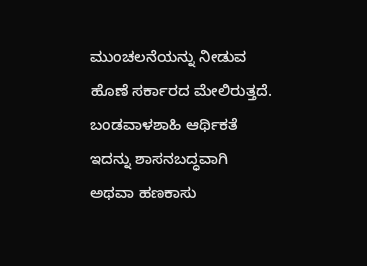ಮುಂಚಲನೆಯನ್ನು ನೀಡುವ ಹೊಣೆ ಸರ್ಕಾರದ ಮೇಲಿರುತ್ತದೆ. ಬಂಡವಾಳಶಾಹಿ ಆರ್ಥಿಕತೆ ಇದನ್ನು ಶಾಸನಬದ್ಧವಾಗಿ ಅಥವಾ ಹಣಕಾಸು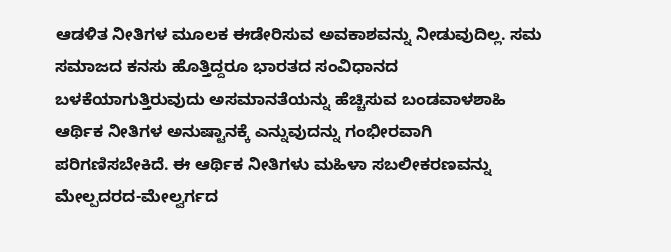ಆಡಳಿತ ನೀತಿಗಳ ಮೂಲಕ ಈಡೇರಿಸುವ ಅವಕಾಶವನ್ನು ನೀಡುವುದಿಲ್ಲ. ಸಮ ಸಮಾಜದ ಕನಸು ಹೊತ್ತಿದ್ದರೂ ಭಾರತದ ಸಂವಿಧಾನದ ಬಳಕೆಯಾಗುತ್ತಿರುವುದು ಅಸಮಾನತೆಯನ್ನು ಹೆಚ್ಚಿಸುವ ಬಂಡವಾಳಶಾಹಿ ಆರ್ಥಿಕ ನೀತಿಗಳ ಅನುಷ್ಟಾನಕ್ಕೆ ಎನ್ನುವುದನ್ನು ಗಂಭೀರವಾಗಿ ಪರಿಗಣಿಸಬೇಕಿದೆ. ಈ ಆರ್ಥಿಕ ನೀತಿಗಳು ಮಹಿಳಾ ಸಬಲೀಕರಣವನ್ನು ಮೇಲ್ಪದರದ-ಮೇಲ್ವರ್ಗದ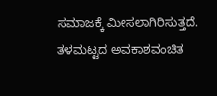ಸಮಾಜಕ್ಕೆ ಮೀಸಲಾಗಿರಿಸುತ್ತದೆ. ತಳಮಟ್ಟದ ಅವಕಾಶವಂಚಿತ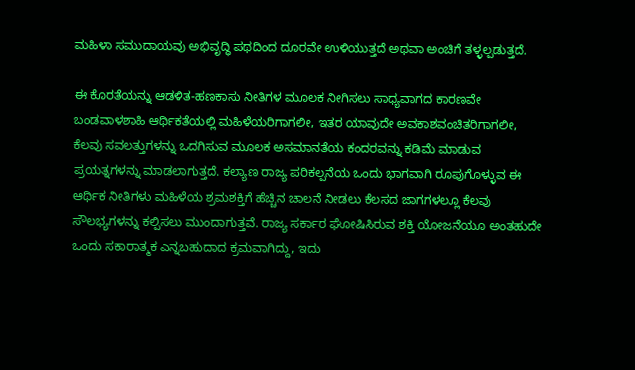ಮಹಿಳಾ ಸಮುದಾಯವು ಅಭಿವೃದ್ಧಿ ಪಥದಿಂದ ದೂರವೇ ಉಳಿಯುತ್ತದೆ ಅಥವಾ ಅಂಚಿಗೆ ತಳ್ಳಲ್ಪಡುತ್ತದೆ.

ಈ ಕೊರತೆಯನ್ನು ಆಡಳಿತ-ಹಣಕಾಸು ನೀತಿಗಳ ಮೂಲಕ ನೀಗಿಸಲು ಸಾಧ್ಯವಾಗದ ಕಾರಣವೇ ಬಂಡವಾಳಶಾಹಿ ಆರ್ಥಿಕತೆಯಲ್ಲಿ ಮಹಿಳೆಯರಿಗಾಗಲೀ, ಇತರ ಯಾವುದೇ ಅವಕಾಶವಂಚಿತರಿಗಾಗಲೀ, ಕೆಲವು ಸವಲತ್ತುಗಳನ್ನು ಒದಗಿಸುವ ಮೂಲಕ ಅಸಮಾನತೆಯ ಕಂದರವನ್ನು ಕಡಿಮೆ ಮಾಡುವ ಪ್ರಯತ್ನಗಳನ್ನು ಮಾಡಲಾಗುತ್ತದೆ. ಕಲ್ಯಾಣ ರಾಜ್ಯ ಪರಿಕಲ್ಪನೆಯ ಒಂದು ಭಾಗವಾಗಿ ರೂಪುಗೊಳ್ಳುವ ಈ ಆರ್ಥಿಕ ನೀತಿಗಳು ಮಹಿಳೆಯ ಶ್ರಮಶಕ್ತಿಗೆ ಹೆಚ್ಚಿನ ಚಾಲನೆ ನೀಡಲು ಕೆಲಸದ ಜಾಗಗಳಲ್ಲೂ ಕೆಲವು ಸೌಲಭ್ಯಗಳನ್ನು ಕಲ್ಪಿಸಲು ಮುಂದಾಗುತ್ತವೆ. ರಾಜ್ಯ ಸರ್ಕಾರ ಘೋಷಿಸಿರುವ ಶಕ್ತಿ ಯೋಜನೆಯೂ ಅಂತಹುದೇ ಒಂದು ಸಕಾರಾತ್ಮಕ ಎನ್ನಬಹುದಾದ ಕ್ರಮವಾಗಿದ್ದು, ಇದು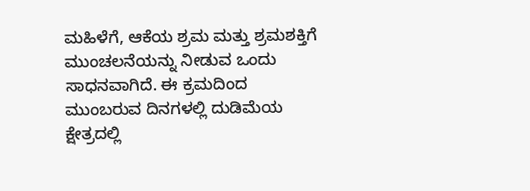ಮಹಿಳೆಗೆ, ಆಕೆಯ ಶ್ರಮ ಮತ್ತು ಶ್ರಮಶಕ್ತಿಗೆ ಮುಂಚಲನೆಯನ್ನು ನೀಡುವ ಒಂದು ಸಾಧನವಾಗಿದೆ. ಈ ಕ್ರಮದಿಂದ ಮುಂಬರುವ ದಿನಗಳಲ್ಲಿ ದುಡಿಮೆಯ ಕ್ಷೇತ್ರದಲ್ಲಿ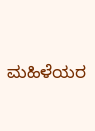ಮಹಿಳೆಯರ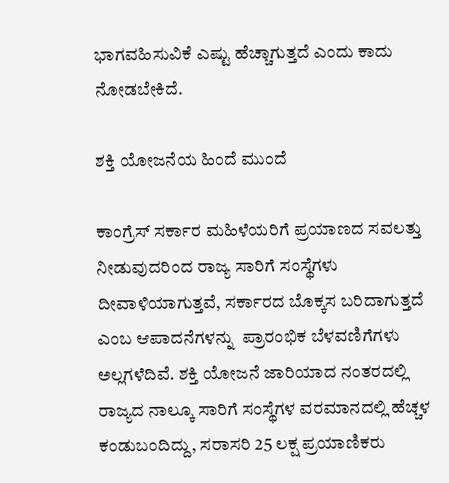ಭಾಗವಹಿಸುವಿಕೆ ಎಷ್ಟು ಹೆಚ್ಚಾಗುತ್ತದೆ ಎಂದು ಕಾದು ನೋಡಬೇಕಿದೆ.

ಶಕ್ತಿ ಯೋಜನೆಯ ಹಿಂದೆ ಮುಂದೆ

ಕಾಂಗ್ರೆಸ್‌ ಸರ್ಕಾರ ಮಹಿಳೆಯರಿಗೆ ಪ್ರಯಾಣದ ಸವಲತ್ತು ನೀಡುವುದರಿಂದ ರಾಜ್ಯ ಸಾರಿಗೆ ಸಂಸ್ಥೆಗಳು ದೀವಾಳಿಯಾಗುತ್ತವೆ, ಸರ್ಕಾರದ ಬೊಕ್ಕಸ ಬರಿದಾಗುತ್ತದೆ ಎಂಬ ಆಪಾದನೆಗಳನ್ನು  ಪ್ರಾರಂಭಿಕ ಬೆಳವಣಿಗೆಗಳು ಅಲ್ಲಗಳೆದಿವೆ. ಶಕ್ತಿ ಯೋಜನೆ ಜಾರಿಯಾದ ನಂತರದಲ್ಲಿ ರಾಜ್ಯದ ನಾಲ್ಕೂ ಸಾರಿಗೆ ಸಂಸ್ಥೆಗಳ ವರಮಾನದಲ್ಲಿ ಹೆಚ್ಚಳ ಕಂಡುಬಂದಿದ್ದು, ಸರಾಸರಿ 25 ಲಕ್ಷ ಪ್ರಯಾಣಿಕರು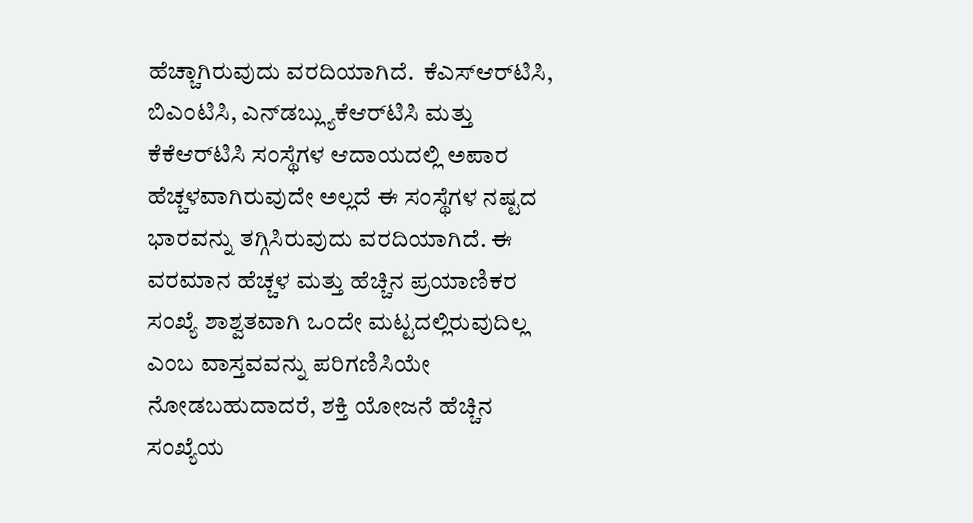ಹೆಚ್ಚಾಗಿರುವುದು ವರದಿಯಾಗಿದೆ.  ಕೆಎಸ್‌ಆರ್‌ಟಿಸಿ, ಬಿಎಂಟಿಸಿ, ಎನ್‌ಡಬ್ಲ್ಯುಕೆಆರ್‌ಟಿಸಿ ಮತ್ತು ಕೆಕೆಆರ್‌ಟಿಸಿ ಸಂಸ್ಥೆಗಳ ಆದಾಯದಲ್ಲಿ ಅಪಾರ ಹೆಚ್ಚಳವಾಗಿರುವುದೇ ಅಲ್ಲದೆ ಈ ಸಂಸ್ಥೆಗಳ ನಷ್ಟದ ಭಾರವನ್ನು ತಗ್ಗಿಸಿರುವುದು ವರದಿಯಾಗಿದೆ. ಈ ವರಮಾನ ಹೆಚ್ಚಳ ಮತ್ತು ಹೆಚ್ಚಿನ ಪ್ರಯಾಣಿಕರ ಸಂಖ್ಯೆ ಶಾಶ್ವತವಾಗಿ ಒಂದೇ ಮಟ್ಟದಲ್ಲಿರುವುದಿಲ್ಲ ಎಂಬ ವಾಸ್ತವವನ್ನು ಪರಿಗಣಿಸಿಯೇ ನೋಡಬಹುದಾದರೆ, ಶಕ್ತಿ ಯೋಜನೆ ಹೆಚ್ಚಿನ ಸಂಖ್ಯೆಯ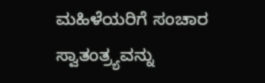ಮಹಿಳೆಯರಿಗೆ ಸಂಚಾರ ಸ್ವಾತಂತ್ರ್ಯವನ್ನು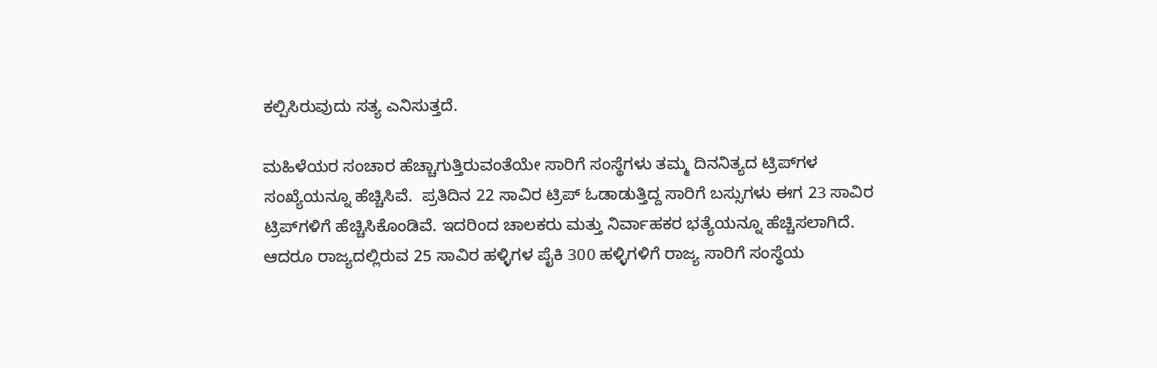ಕಲ್ಪಿಸಿರುವುದು ಸತ್ಯ ಎನಿಸುತ್ತದೆ.

ಮಹಿಳೆಯರ ಸಂಚಾರ ಹೆಚ್ಚಾಗುತ್ತಿರುವಂತೆಯೇ ಸಾರಿಗೆ ಸಂಸ್ಥೆಗಳು ತಮ್ಮ ದಿನನಿತ್ಯದ ಟ್ರಿಪ್‌ಗಳ ಸಂಖ್ಯೆಯನ್ನೂ ಹೆಚ್ಚಿಸಿವೆ.  ಪ್ರತಿದಿನ 22 ಸಾವಿರ ಟ್ರಿಪ್‌ ಓಡಾಡುತ್ತಿದ್ದ ಸಾರಿಗೆ ಬಸ್ಸುಗಳು ಈಗ 23 ಸಾವಿರ ಟ್ರಿಪ್‌ಗಳಿಗೆ ಹೆಚ್ಚಿಸಿಕೊಂಡಿವೆ. ಇದರಿಂದ ಚಾಲಕರು ಮತ್ತು ನಿರ್ವಾಹಕರ ಭತ್ಯೆಯನ್ನೂ ಹೆಚ್ಚಿಸಲಾಗಿದೆ. ಆದರೂ ರಾಜ್ಯದಲ್ಲಿರುವ 25 ಸಾವಿರ ಹಳ್ಳಿಗಳ ಪೈಕಿ 300 ಹಳ್ಳಿಗಳಿಗೆ ರಾಜ್ಯ ಸಾರಿಗೆ ಸಂಸ್ಥೆಯ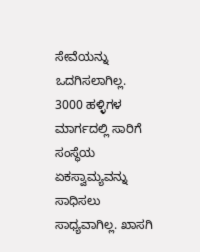ಸೇವೆಯನ್ನು  ಒದಗಿಸಲಾಗಿಲ್ಲ. 3000 ಹಳ್ಳಿಗಳ ಮಾರ್ಗದಲ್ಲಿ ಸಾರಿಗೆ ಸಂಸ್ಥೆಯ ಏಕಸ್ವಾಮ್ಯವನ್ನು ಸಾಧಿಸಲು ಸಾಧ್ಯವಾಗಿಲ್ಲ. ಖಾಸಗಿ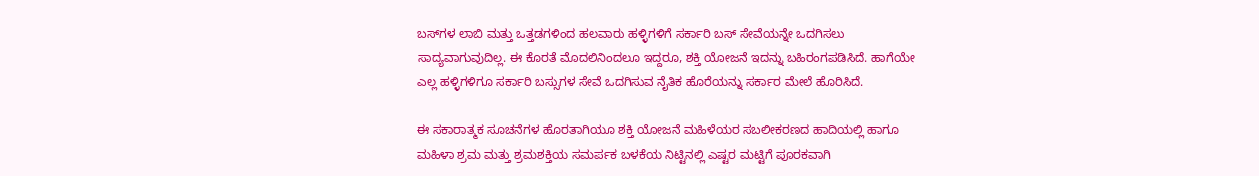ಬಸ್‌ಗಳ ಲಾಬಿ ಮತ್ತು ಒತ್ತಡಗಳಿಂದ ಹಲವಾರು ಹಳ್ಳಿಗಳಿಗೆ ಸರ್ಕಾರಿ ಬಸ್‌ ಸೇವೆಯನ್ನೇ ಒದಗಿಸಲು ಸಾದ್ಯವಾಗುವುದಿಲ್ಲ. ಈ ಕೊರತೆ ಮೊದಲಿನಿಂದಲೂ ಇದ್ದರೂ, ಶಕ್ತಿ ಯೋಜನೆ ಇದನ್ನು ಬಹಿರಂಗಪಡಿಸಿದೆ. ಹಾಗೆಯೇ ಎಲ್ಲ ಹಳ್ಳಿಗಳಿಗೂ ಸರ್ಕಾರಿ ಬಸ್ಸುಗಳ ಸೇವೆ ಒದಗಿಸುವ ನೈತಿಕ ಹೊರೆಯನ್ನು ಸರ್ಕಾರ ಮೇಲೆ ಹೊರಿಸಿದೆ.

ಈ ಸಕಾರಾತ್ಮಕ ಸೂಚನೆಗಳ ಹೊರತಾಗಿಯೂ ಶಕ್ತಿ ಯೋಜನೆ ಮಹಿಳೆಯರ ಸಬಲೀಕರಣದ ಹಾದಿಯಲ್ಲಿ ಹಾಗೂ ಮಹಿಳಾ ಶ್ರಮ ಮತ್ತು ಶ್ರಮಶಕ್ತಿಯ ಸಮರ್ಪಕ ಬಳಕೆಯ ನಿಟ್ಟಿನಲ್ಲಿ ಎಷ್ಟರ ಮಟ್ಟಿಗೆ ಪೂರಕವಾಗಿ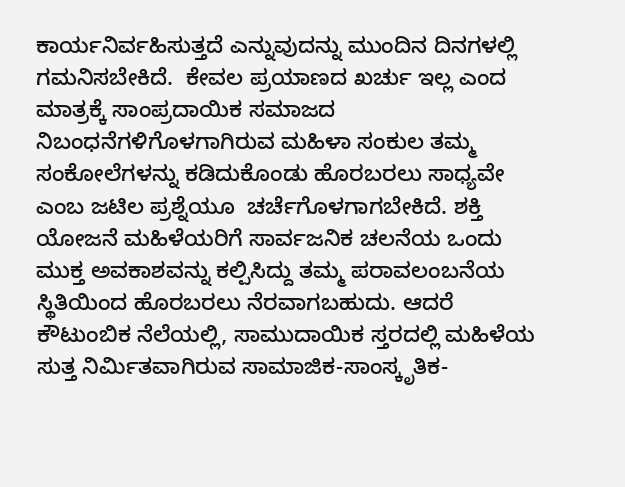ಕಾರ್ಯನಿರ್ವಹಿಸುತ್ತದೆ ಎನ್ನುವುದನ್ನು ಮುಂದಿನ ದಿನಗಳಲ್ಲಿ ಗಮನಿಸಬೇಕಿದೆ.  ಕೇವಲ ಪ್ರಯಾಣದ ಖರ್ಚು ಇಲ್ಲ ಎಂದ ಮಾತ್ರಕ್ಕೆ ಸಾಂಪ್ರದಾಯಿಕ ಸಮಾಜದ ನಿಬಂಧನೆಗಳಿಗೊಳಗಾಗಿರುವ ಮಹಿಳಾ ಸಂಕುಲ ತಮ್ಮ ಸಂಕೋಲೆಗಳನ್ನು ಕಡಿದುಕೊಂಡು ಹೊರಬರಲು ಸಾಧ್ಯವೇ ಎಂಬ ಜಟಿಲ ಪ್ರಶ್ನೆಯೂ  ಚರ್ಚೆಗೊಳಗಾಗಬೇಕಿದೆ. ಶಕ್ತಿ ಯೋಜನೆ ಮಹಿಳೆಯರಿಗೆ ಸಾರ್ವಜನಿಕ ಚಲನೆಯ ಒಂದು ಮುಕ್ತ ಅವಕಾಶವನ್ನು ಕಲ್ಪಿಸಿದ್ದು ತಮ್ಮ ಪರಾವಲಂಬನೆಯ ಸ್ಥಿತಿಯಿಂದ ಹೊರಬರಲು ನೆರವಾಗಬಹುದು. ಆದರೆ ಕೌಟುಂಬಿಕ ನೆಲೆಯಲ್ಲಿ, ಸಾಮುದಾಯಿಕ ಸ್ತರದಲ್ಲಿ ಮಹಿಳೆಯ ಸುತ್ತ ನಿರ್ಮಿತವಾಗಿರುವ ಸಾಮಾಜಿಕ-ಸಾಂಸ್ಕೃತಿಕ-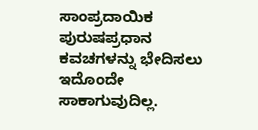ಸಾಂಪ್ರದಾಯಿಕ ಪುರುಷಪ್ರಧಾನ ಕವಚಗಳನ್ನು ಭೇದಿಸಲು ಇದೊಂದೇ ಸಾಕಾಗುವುದಿಲ್ಲ.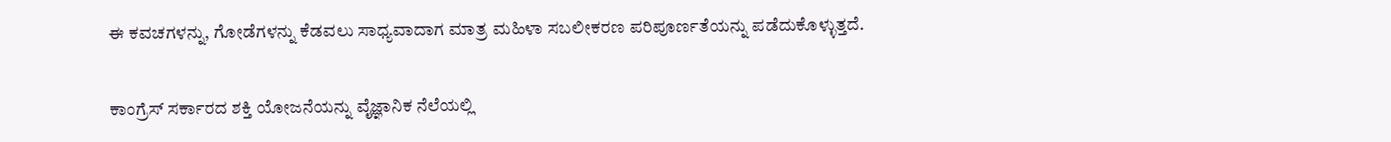ಈ ಕವಚಗಳನ್ನು, ಗೋಡೆಗಳನ್ನು ಕೆಡವಲು ಸಾಧ್ಯವಾದಾಗ ಮಾತ್ರ ಮಹಿಳಾ ಸಬಲೀಕರಣ ಪರಿಪೂರ್ಣತೆಯನ್ನು ಪಡೆದುಕೊಳ್ಳುತ್ತದೆ.

ಕಾಂಗ್ರೆಸ್‌ ಸರ್ಕಾರದ ಶಕ್ತಿ ಯೋಜನೆಯನ್ನು ವೈಜ್ಞಾನಿಕ ನೆಲೆಯಲ್ಲಿ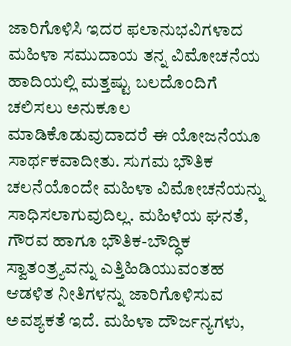ಜಾರಿಗೊಳಿಸಿ ಇದರ ಫಲಾನುಭವಿಗಳಾದ ಮಹಿಳಾ ಸಮುದಾಯ ತನ್ನ ವಿಮೋಚನೆಯ ಹಾದಿಯಲ್ಲಿ ಮತ್ತಷ್ಟು ಬಲದೊಂದಿಗೆ ಚಲಿಸಲು ಅನುಕೂಲ ಮಾಡಿಕೊಡುವುದಾದರೆ ಈ ಯೋಜನೆಯೂ ಸಾರ್ಥಕವಾದೀತು. ಸುಗಮ ಭೌತಿಕ ಚಲನೆಯೊಂದೇ ಮಹಿಳಾ ವಿಮೋಚನೆಯನ್ನು ಸಾಧಿಸಲಾಗುವುದಿಲ್ಲ. ಮಹಿಳೆಯ ಘನತೆ, ಗೌರವ ಹಾಗೂ ಭೌತಿಕ-ಬೌದ್ಧಿಕ ಸ್ವಾತಂತ್ರ್ಯವನ್ನು ಎತ್ತಿಹಿಡಿಯುವಂತಹ ಆಡಳಿತ ನೀತಿಗಳನ್ನು ಜಾರಿಗೊಳಿಸುವ ಅವಶ್ಯಕತೆ ಇದೆ. ಮಹಿಳಾ ದೌರ್ಜನ್ಯಗಳು,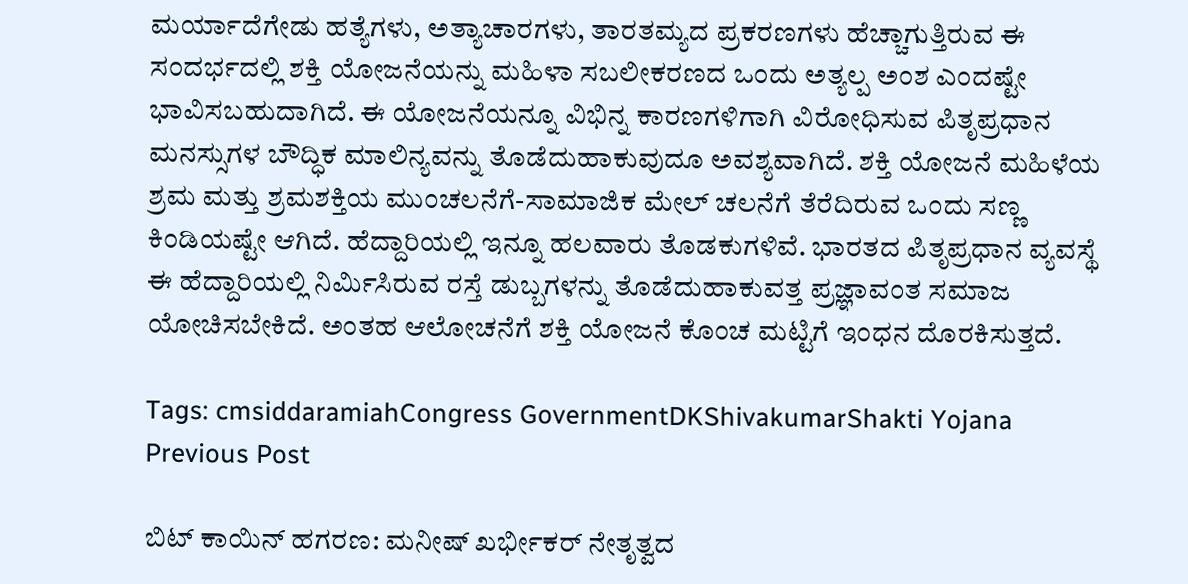ಮರ್ಯಾದೆಗೇಡು ಹತ್ಯೆಗಳು, ಅತ್ಯಾಚಾರಗಳು, ತಾರತಮ್ಯದ ಪ್ರಕರಣಗಳು ಹೆಚ್ಚಾಗುತ್ತಿರುವ ಈ ಸಂದರ್ಭದಲ್ಲಿ ಶಕ್ತಿ ಯೋಜನೆಯನ್ನು ಮಹಿಳಾ ಸಬಲೀಕರಣದ ಒಂದು ಅತ್ಯಲ್ಪ ಅಂಶ ಎಂದಷ್ಟೇ ಭಾವಿಸಬಹುದಾಗಿದೆ. ಈ ಯೋಜನೆಯನ್ನೂ ವಿಭಿನ್ನ ಕಾರಣಗಳಿಗಾಗಿ ವಿರೋಧಿಸುವ ಪಿತೃಪ್ರಧಾನ ಮನಸ್ಸುಗಳ ಬೌದ್ಧಿಕ ಮಾಲಿನ್ಯವನ್ನು ತೊಡೆದುಹಾಕುವುದೂ ಅವಶ್ಯವಾಗಿದೆ. ಶಕ್ತಿ ಯೋಜನೆ ಮಹಿಳೆಯ ಶ್ರಮ ಮತ್ತು ಶ್ರಮಶಕ್ತಿಯ ಮುಂಚಲನೆಗೆ-ಸಾಮಾಜಿಕ ಮೇಲ್‌ ಚಲನೆಗೆ ತೆರೆದಿರುವ ಒಂದು ಸಣ್ಣ ಕಿಂಡಿಯಷ್ಟೇ ಆಗಿದೆ. ಹೆದ್ದಾರಿಯಲ್ಲಿ ಇನ್ನೂ ಹಲವಾರು ತೊಡಕುಗಳಿವೆ. ಭಾರತದ ಪಿತೃಪ್ರಧಾನ ವ್ಯವಸ್ಥೆ ಈ ಹೆದ್ದಾರಿಯಲ್ಲಿ ನಿರ್ಮಿಸಿರುವ ರಸ್ತೆ ಡುಬ್ಬಗಳನ್ನು ತೊಡೆದುಹಾಕುವತ್ತ ಪ್ರಜ್ಞಾವಂತ ಸಮಾಜ ಯೋಚಿಸಬೇಕಿದೆ. ಅಂತಹ ಆಲೋಚನೆಗೆ ಶಕ್ತಿ ಯೋಜನೆ ಕೊಂಚ ಮಟ್ಟಿಗೆ ಇಂಧನ ದೊರಕಿಸುತ್ತದೆ.

Tags: cmsiddaramiahCongress GovernmentDKShivakumarShakti Yojana
Previous Post

ಬಿಟ್ ಕಾಯಿನ್ ಹಗರಣ: ಮನೀಷ್ ಖರ್ಭೀಕರ್ ನೇತೃತ್ವದ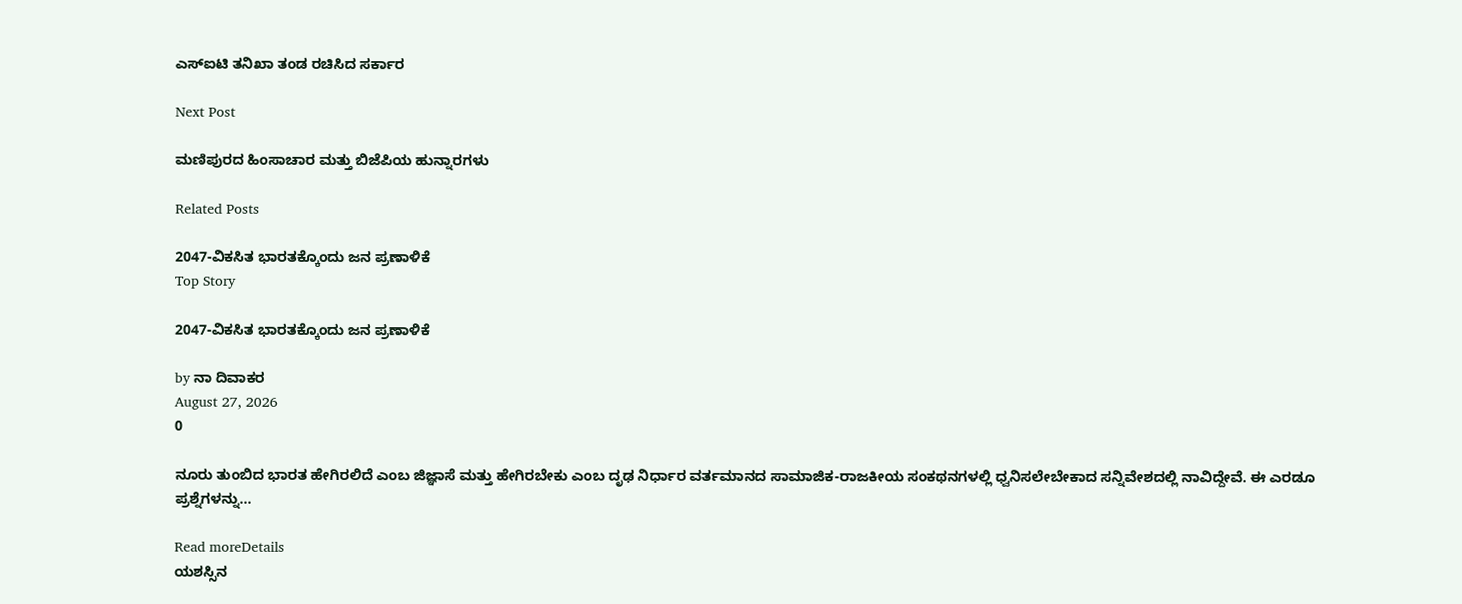ಎಸ್‌ಐಟಿ ತನಿಖಾ ತಂಡ ರಚಿಸಿದ ಸರ್ಕಾರ

Next Post

ಮಣಿಪುರದ ಹಿಂಸಾಚಾರ ಮತ್ತು ಬಿಜೆಪಿಯ ಹುನ್ನಾರಗಳು

Related Posts

2047-ವಿಕಸಿತ ಭಾರತಕ್ಕೊಂದು ಜನ ಪ್ರಣಾಳಿಕೆ
Top Story

2047-ವಿಕಸಿತ ಭಾರತಕ್ಕೊಂದು ಜನ ಪ್ರಣಾಳಿಕೆ

by ನಾ ದಿವಾಕರ
August 27, 2026
0

ನೂರು ತುಂಬಿದ ಭಾರತ ಹೇಗಿರಲಿದೆ ಎಂಬ ಜಿಜ್ಞಾಸೆ ಮತ್ತು ಹೇಗಿರಬೇಕು ಎಂಬ ದೃಢ ನಿರ್ಧಾರ ವರ್ತಮಾನದ ಸಾಮಾಜಿಕ-ರಾಜಕೀಯ ಸಂಕಥನಗಳಲ್ಲಿ ಧ್ವನಿಸಲೇಬೇಕಾದ ಸನ್ನಿವೇಶದಲ್ಲಿ ನಾವಿದ್ದೇವೆ. ಈ ಎರಡೂ ಪ್ರಶ್ನೆಗಳನ್ನು...

Read moreDetails
ಯಶಸ್ಸಿನ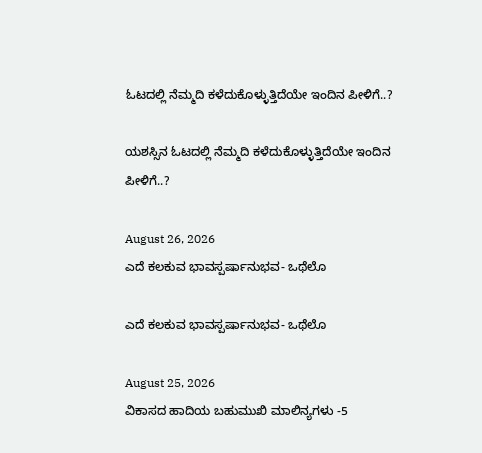ಓಟದಲ್ಲಿ ನೆಮ್ಮದಿ ಕಳೆದುಕೊಳ್ಳುತ್ತಿದೆಯೇ ಇಂದಿನ ಪೀಳಿಗೆ..?

ಯಶಸ್ಸಿನ ಓಟದಲ್ಲಿ ನೆಮ್ಮದಿ ಕಳೆದುಕೊಳ್ಳುತ್ತಿದೆಯೇ ಇಂದಿನ ಪೀಳಿಗೆ..?

August 26, 2026
ಎದೆ ಕಲಕುವ ಭಾವಸ್ಪರ್ಷಾನುಭವ- ಒಥೆಲೊ

ಎದೆ ಕಲಕುವ ಭಾವಸ್ಪರ್ಷಾನುಭವ- ಒಥೆಲೊ

August 25, 2026
ವಿಕಾಸದ ಹಾದಿಯ ಬಹುಮುಖಿ ಮಾಲಿನ್ಯಗಳು -5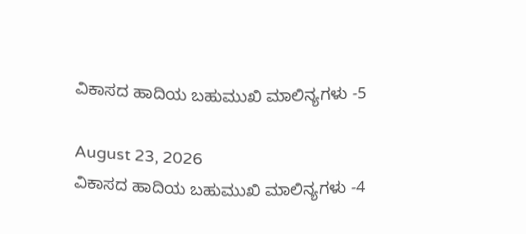ವಿಕಾಸದ ಹಾದಿಯ ಬಹುಮುಖಿ ಮಾಲಿನ್ಯಗಳು -5

August 23, 2026
ವಿಕಾಸದ ಹಾದಿಯ ಬಹುಮುಖಿ ಮಾಲಿನ್ಯಗಳು -4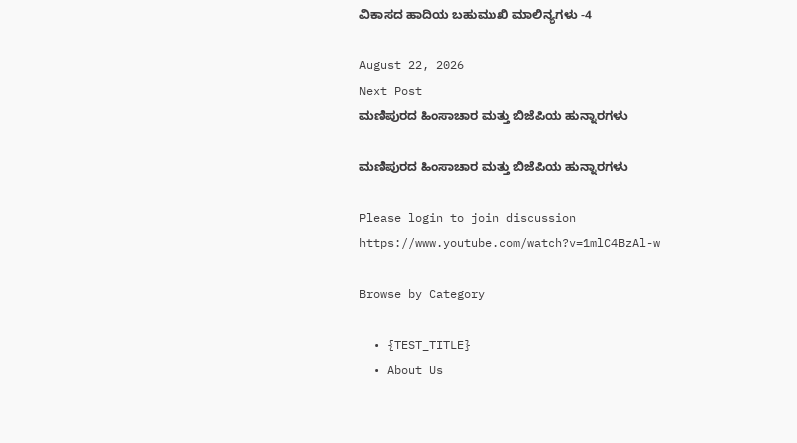ವಿಕಾಸದ ಹಾದಿಯ ಬಹುಮುಖಿ ಮಾಲಿನ್ಯಗಳು -4

August 22, 2026
Next Post
ಮಣಿಪುರದ ಹಿಂಸಾಚಾರ ಮತ್ತು ಬಿಜೆಪಿಯ ಹುನ್ನಾರಗಳು

ಮಣಿಪುರದ ಹಿಂಸಾಚಾರ ಮತ್ತು ಬಿಜೆಪಿಯ ಹುನ್ನಾರಗಳು

Please login to join discussion
https://www.youtube.com/watch?v=1mlC4BzAl-w

Browse by Category

  • {TEST_TITLE}
  • About Us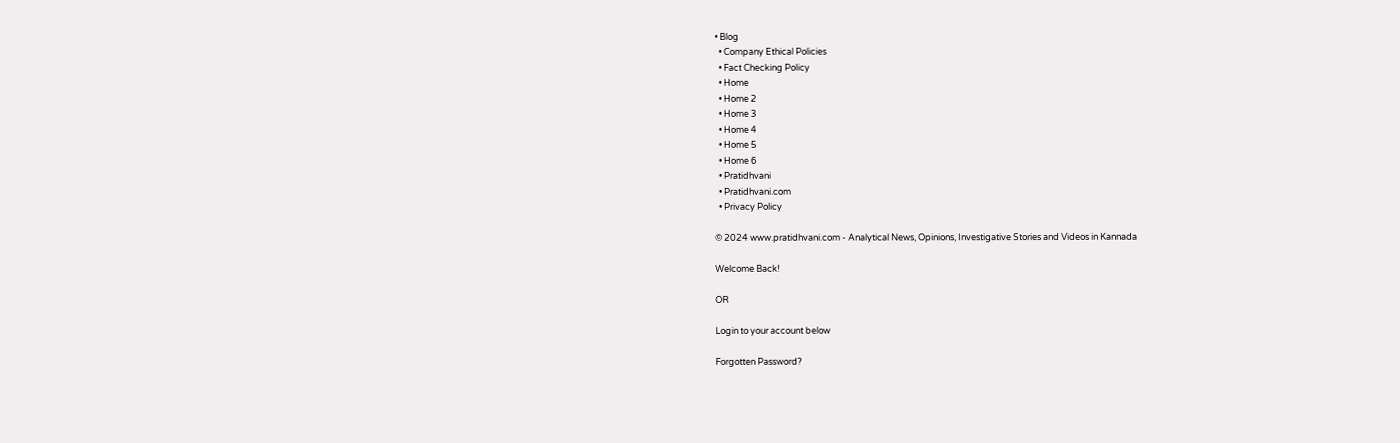• Blog
  • Company Ethical Policies
  • Fact Checking Policy
  • Home
  • Home 2
  • Home 3
  • Home 4
  • Home 5
  • Home 6
  • Pratidhvani
  • Pratidhvani.com
  • Privacy Policy

© 2024 www.pratidhvani.com - Analytical News, Opinions, Investigative Stories and Videos in Kannada

Welcome Back!

OR

Login to your account below

Forgotten Password?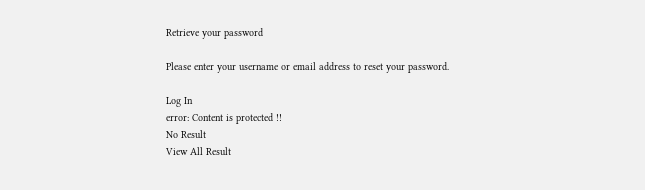Retrieve your password

Please enter your username or email address to reset your password.

Log In
error: Content is protected !!
No Result
View All Result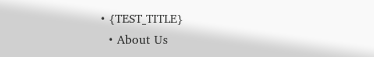• {TEST_TITLE}
  • About Us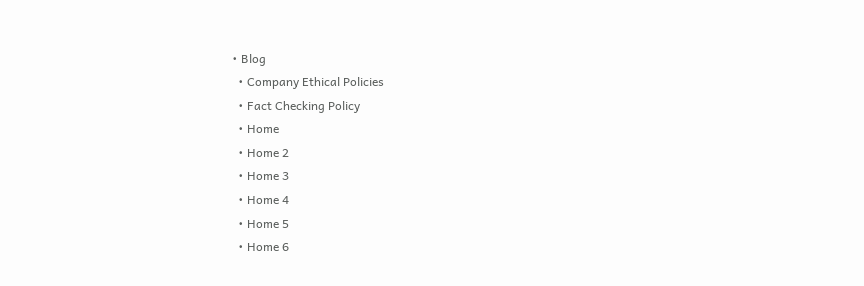• Blog
  • Company Ethical Policies
  • Fact Checking Policy
  • Home
  • Home 2
  • Home 3
  • Home 4
  • Home 5
  • Home 6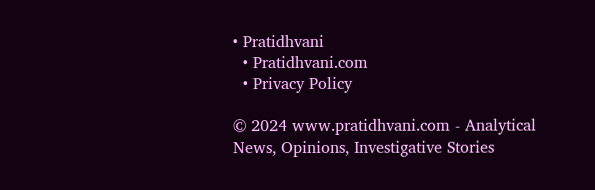• Pratidhvani
  • Pratidhvani.com
  • Privacy Policy

© 2024 www.pratidhvani.com - Analytical News, Opinions, Investigative Stories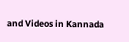and Videos in Kannada